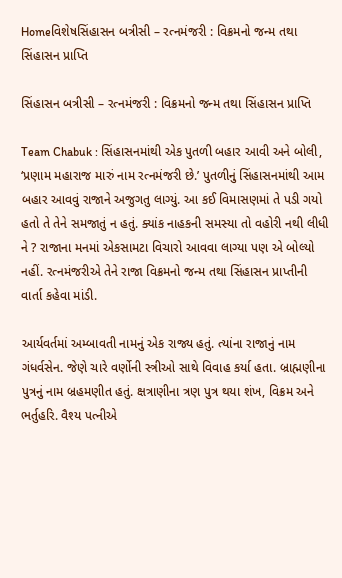Homeવિશેષસિંહાસન બત્રીસી – રત્નમંજરી : વિક્રમનો જન્મ તથા સિંહાસન પ્રાપ્તિ

સિંહાસન બત્રીસી – રત્નમંજરી : વિક્રમનો જન્મ તથા સિંહાસન પ્રાપ્તિ

Team Chabuk : સિંહાસનમાંથી એક પુતળી બહાર આવી અને બોલી, ‘પ્રણામ મહારાજ મારું નામ રત્નમંજરી છે.’ પુતળીનું સિંહાસનમાંથી આમ બહાર આવવું રાજાને અજુગતુ લાગ્યું. આ કઈ વિમાસણમાં તે પડી ગયો હતો તે તેને સમજાતું ન હતું. ક્યાંક નાહકની સમસ્યા તો વહોરી નથી લીધી ને ? રાજાના મનમાં એકસામટા વિચારો આવવા લાગ્યા પણ એ બોલ્યો નહીં. રત્નમંજરીએ તેને રાજા વિક્રમનો જન્મ તથા સિંહાસન પ્રાપ્તીની વાર્તા કહેવા માંડી.

આર્યવર્તમાં અમ્બાવતી નામનું એક રાજ્ય હતું. ત્યાંના રાજાનું નામ ગંધર્વસેન. જેણે ચારે વર્ણોની સ્ત્રીઓ સાથે વિવાહ કર્યા હતા. બ્રાહ્મણીના પુત્રનું નામ બ્રહમણીત હતું. ક્ષત્રાણીના ત્રણ પુત્ર થયા શંખ, વિક્રમ અને ભર્તુહરિ. વૈશ્ય પત્નીએ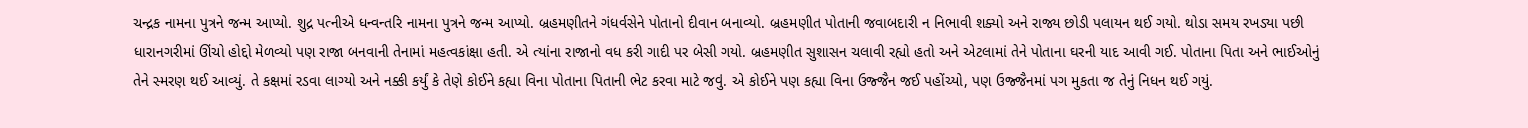ચન્દ્રક નામના પુત્રને જન્મ આપ્યો. શુદ્ર પત્નીએ ધન્વન્તરિ નામના પુત્રને જન્મ આપ્યો. બ્રહમણીતને ગંધર્વસેને પોતાનો દીવાન બનાવ્યો. બ્રહમણીત પોતાની જવાબદારી ન નિભાવી શક્યો અને રાજ્ય છોડી પલાયન થઈ ગયો. થોડા સમય રખડ્યા પછી ધારાનગરીમાં ઊંચો હોદ્દો મેળવ્યો પણ રાજા બનવાની તેનામાં મહત્વકાંક્ષા હતી. એ ત્યાંના રાજાનો વધ કરી ગાદી પર બેસી ગયો. બ્રહમણીત સુશાસન ચલાવી રહ્યો હતો અને એટલામાં તેને પોતાના ઘરની યાદ આવી ગઈ. પોતાના પિતા અને ભાઈઓનું તેને સ્મરણ થઈ આવ્યું. તે કક્ષમાં રડવા લાગ્યો અને નક્કી કર્યું કે તેણે કોઈને કહ્યા વિના પોતાના પિતાની ભેટ કરવા માટે જવું. એ કોઈને પણ કહ્યા વિના ઉજ્જૈન જઈ પહોંચ્યો, પણ ઉજ્જૈનમાં પગ મુકતા જ તેનું નિધન થઈ ગયું.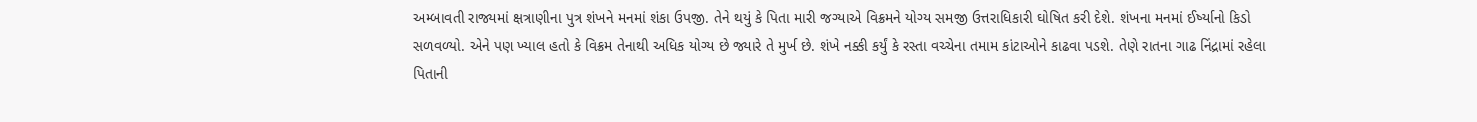અમ્બાવતી રાજ્યમાં ક્ષત્રાણીના પુત્ર શંખને મનમાં શંકા ઉપજી. તેને થયું કે પિતા મારી જગ્યાએ વિક્રમને યોગ્ય સમજી ઉત્તરાધિકારી ઘોષિત કરી દેશે. શંખના મનમાં ઈર્ષ્યાનો કિડો સળવળ્યો. એને પણ ખ્યાલ હતો કે વિક્રમ તેનાથી અધિક યોગ્ય છે જ્યારે તે મુર્ખ છે. શંખે નક્કી કર્યું કે રસ્તા વચ્ચેના તમામ કાંટાઓને કાઢવા પડશે. તેણે રાતના ગાઢ નિંદ્રામાં રહેલા પિતાની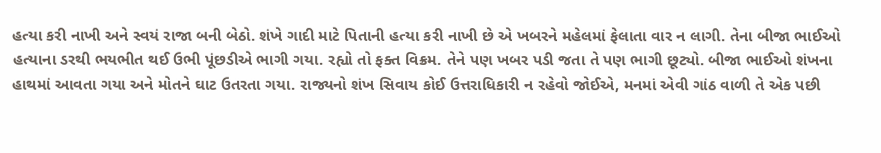હત્યા કરી નાખી અને સ્વયં રાજા બની બેઠો. શંખે ગાદી માટે પિતાની હત્યા કરી નાખી છે એ ખબરને મહેલમાં ફેલાતા વાર ન લાગી. તેના બીજા ભાઈઓ હત્યાના ડરથી ભયભીત થઈ ઉભી પૂંછડીએ ભાગી ગયા. રહ્યો તો ફક્ત વિક્રમ. તેને પણ ખબર પડી જતા તે પણ ભાગી છૂટ્યો. બીજા ભાઈઓ શંખના હાથમાં આવતા ગયા અને મોતને ઘાટ ઉતરતા ગયા. રાજ્યનો શંખ સિવાય કોઈ ઉત્તરાધિકારી ન રહેવો જોઈએ, મનમાં એવી ગાંઠ વાળી તે એક પછી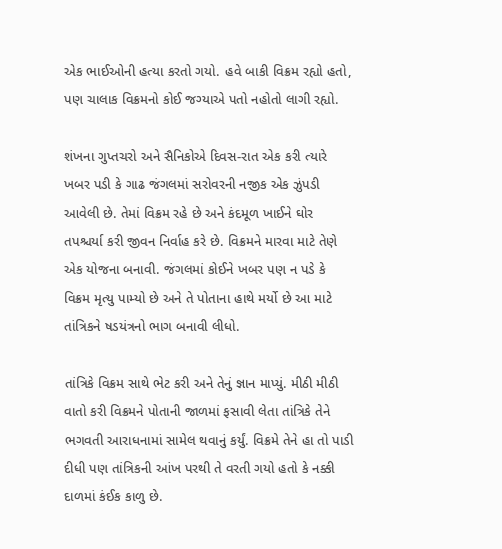એક ભાઈઓની હત્યા કરતો ગયો. હવે બાકી વિક્રમ રહ્યો હતો, પણ ચાલાક વિક્રમનો કોઈ જગ્યાએ પતો નહોતો લાગી રહ્યો.

શંખના ગુપ્તચરો અને સૈનિકોએ દિવસ-રાત એક કરી ત્યારે ખબર પડી કે ગાઢ જંગલમાં સરોવરની નજીક એક ઝુંપડી આવેલી છે. તેમાં વિક્રમ રહે છે અને કંદમૂળ ખાઈને ઘોર તપશ્ચર્યા કરી જીવન નિર્વાહ કરે છે. વિક્રમને મારવા માટે તેણે એક યોજના બનાવી. જંગલમાં કોઈને ખબર પણ ન પડે કે વિક્રમ મૃત્યુ પામ્યો છે અને તે પોતાના હાથે મર્યો છે આ માટે તાંત્રિકને ષડયંત્રનો ભાગ બનાવી લીધો.

તાંત્રિકે વિક્રમ સાથે ભેટ કરી અને તેનું જ્ઞાન માપ્યું. મીઠી મીઠી વાતો કરી વિક્રમને પોતાની જાળમાં ફસાવી લેતા તાંત્રિકે તેને ભગવતી આરાધનામાં સામેલ થવાનું કર્યું. વિક્રમે તેને હા તો પાડી દીધી પણ તાંત્રિકની આંખ પરથી તે વરતી ગયો હતો કે નક્કી દાળમાં કંઈક કાળુ છે.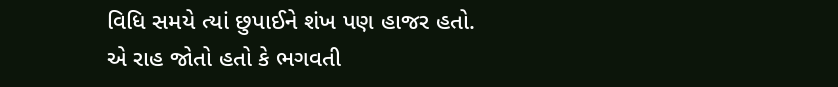વિધિ સમયે ત્યાં છુપાઈને શંખ પણ હાજર હતો. એ રાહ જોતો હતો કે ભગવતી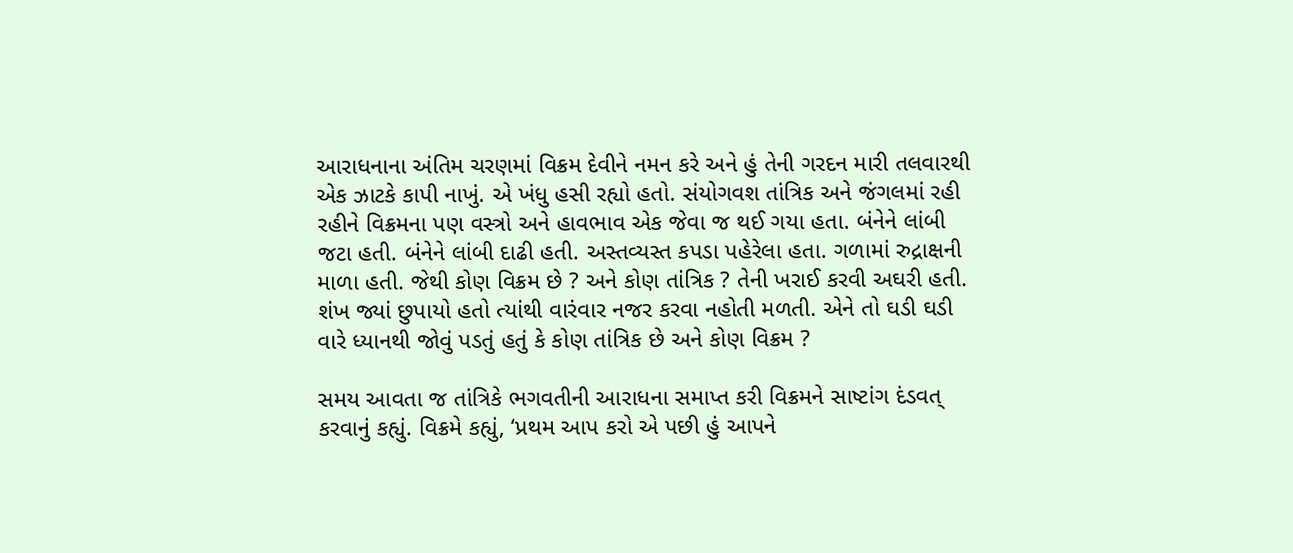આરાધનાના અંતિમ ચરણમાં વિક્રમ દેવીને નમન કરે અને હું તેની ગરદન મારી તલવારથી એક ઝાટકે કાપી નાખું. એ ખંધુ હસી રહ્યો હતો. સંયોગવશ તાંત્રિક અને જંગલમાં રહી રહીને વિક્રમના પણ વસ્ત્રો અને હાવભાવ એક જેવા જ થઈ ગયા હતા. બંનેને લાંબી જટા હતી. બંનેને લાંબી દાઢી હતી. અસ્તવ્યસ્ત કપડા પહેરેલા હતા. ગળામાં રુદ્રાક્ષની માળા હતી. જેથી કોણ વિક્રમ છે ? અને કોણ તાંત્રિક ? તેની ખરાઈ કરવી અઘરી હતી. શંખ જ્યાં છુપાયો હતો ત્યાંથી વારંવાર નજર કરવા નહોતી મળતી. એને તો ઘડી ઘડી વારે ધ્યાનથી જોવું પડતું હતું કે કોણ તાંત્રિક છે અને કોણ વિક્રમ ?

સમય આવતા જ તાંત્રિકે ભગવતીની આરાધના સમાપ્ત કરી વિક્રમને સાષ્ટાંગ દંડવત્ કરવાનું કહ્યું. વિક્રમે કહ્યું, ‘પ્રથમ આપ કરો એ પછી હું આપને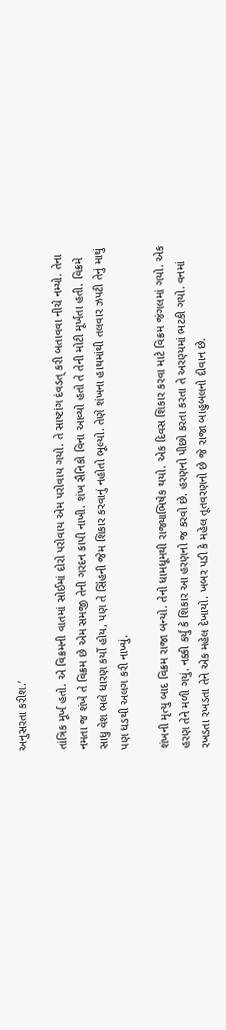અનુસરતા કરીશ.’

તાંત્રિક મૂર્ખ હતો. એ વિક્રમની વાતમાં સોઈમાં દોરો પરોવાય એમ પરોવાય ગયો. તે સાષ્ટાંગ દંવડત્ કરી બતાવવા નીચે નમ્યો. તેના નમતા જ શંખે તે વિક્રમ છે એમ સમજી તેની ગરદન કાપી નાખી. શંખ સૈનિકો વિના આવ્યો હતો તે તેની મોટી મૂર્ખતા હતી. વિક્રમે સાધુ વેશ ભલે ધારણ કર્યો હોય, પણ તે સિંહની જેમ શિકાર કરવાનું નહોતો ભૂલ્યો. તેણે શંખના હાથમાંથી તલવાર ઝપટી તેનું માથું પણ ધડથી અલગ કરી નાખ્યું.

શંખની મૃત્યુ બાદ વિક્રમ રાજા બન્યો. તેનો ધામધૂમથી રાજ્યાભિષેક થયો. એક દિવસ શિકાર કરવા માટે વિક્રમ જંગલમાં ગયો. એક હરણ તેને મળી ગયું. નક્કી કર્યું કે શિકાર આ હરણનો જ કરવો છે. હરણનો પીછો કરતા કરતા તે અરણ્યમાં ભટકી ગયો. વનમાં રખડતા રખડતા તેને એક મહેલ દેખાયો. ખબર પડી કે મહેલ તૂતવરણનો છે જે રાજા બાહુબલનો દીવાન છે.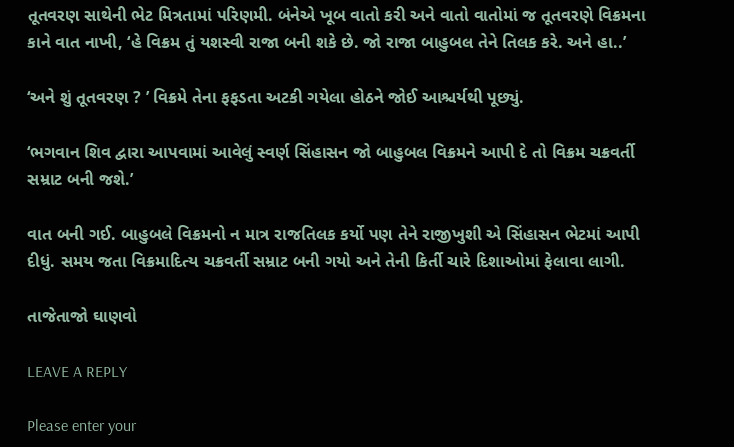તૂતવરણ સાથેની ભેટ મિત્રતામાં પરિણમી. બંનેએ ખૂબ વાતો કરી અને વાતો વાતોમાં જ તૂતવરણે વિક્રમના કાને વાત નાખી, ‘હે વિક્રમ તું યશસ્વી રાજા બની શકે છે. જો રાજા બાહુબલ તેને તિલક કરે. અને હા..’

‘અને શું તૂતવરણ ? ’ વિક્રમે તેના ફફડતા અટકી ગયેલા હોઠને જોઈ આશ્ચર્યથી પૂછ્યું.

‘ભગવાન શિવ દ્વારા આપવામાં આવેલું સ્વર્ણ સિંહાસન જો બાહુબલ વિક્રમને આપી દે તો વિક્રમ ચક્રવર્તી સમ્રાટ બની જશે.’

વાત બની ગઈ. બાહુબલે વિક્રમનો ન માત્ર રાજતિલક કર્યો પણ તેને રાજીખુશી એ સિંહાસન ભેટમાં આપી દીધું. સમય જતા વિક્રમાદિત્ય ચક્રવર્તી સમ્રાટ બની ગયો અને તેની કિર્તી ચારે દિશાઓમાં ફેલાવા લાગી.

તાજેતાજો ઘાણવો

LEAVE A REPLY

Please enter your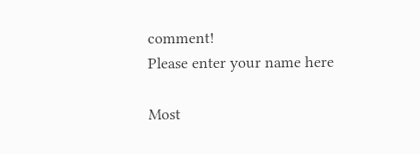comment!
Please enter your name here

Most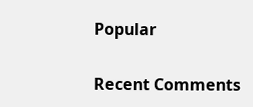Popular

Recent Comments